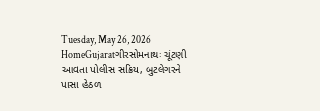Tuesday, May 26, 2026
HomeGujaratગીરસોમનાથઃ ચૂંટણી આવતા પોલીસ સક્રિય, બુટલેગરને પાસા હેઠળ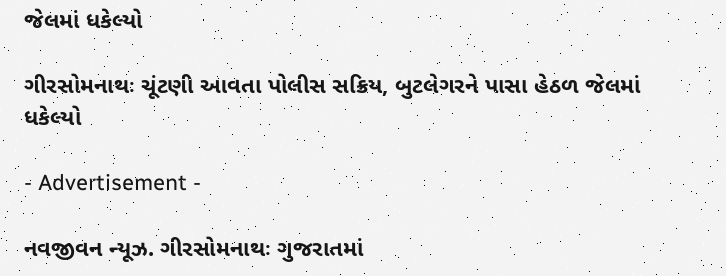જેલમાં ધકેલ્યો

ગીરસોમનાથઃ ચૂંટણી આવતા પોલીસ સક્રિય, બુટલેગરને પાસા હેઠળ જેલમાં ધકેલ્યો

- Advertisement -

નવજીવન ન્યૂઝ. ગીરસોમનાથઃ ગુજરાતમાં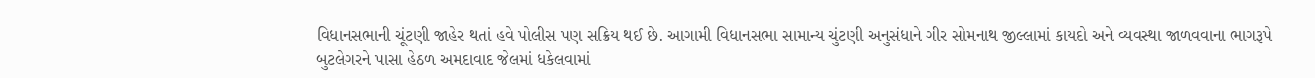વિધાનસભાની ચૂંટણી જાહેર થતાં હવે પોલીસ પણ સક્રિય થઈ છે. આગામી વિધાનસભા સામાન્ય ચુંટણી અનુસંધાને ગીર સોમનાથ જીલ્લામાં કાયદો અને વ્યવસ્થા જાળવવાના ભાગરૂપે બુટલેગરને પાસા હેઠળ અમદાવાદ જેલમાં ધકેલવામાં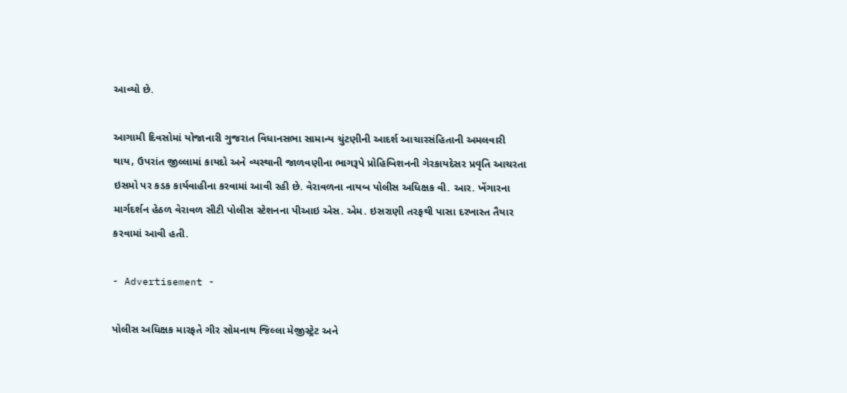આવ્યો છે.

આગામી દિવસોમાં યોજાનારી ગુજરાત વિધાનસભા સામાન્ય ચુંટણીની આદર્શ આચારસંહિતાની અમલવારી થાય, ઉપરાંત જીલ્લામાં કાયદો અને વ્યસ્થાની જાળવણીના ભાગરૂપે પ્રોહિબિશનની ગેરકાયદેસર પ્રવૃતિ આચરતા ઇસમો પર કડક કાર્યવાહીના કરવામાં આવી રહી છે. વેરાવળના નાયબ પોલીસ અધિક્ષક વી. આર. ખેંગારના માર્ગદર્શન હેઠળ વેરાવળ સીટી પોલીસ સ્ટેશનના પીઆઇ એસ. એમ. ઇસરાણી તરફથી પાસા દરખાસ્ત તૈયાર કરવામાં આવી હતી.

- Advertisement -

પોલીસ અધિક્ષક મારફતે ગીર સોમનાથ જિલ્લા મેજીસ્ટ્રેટ અને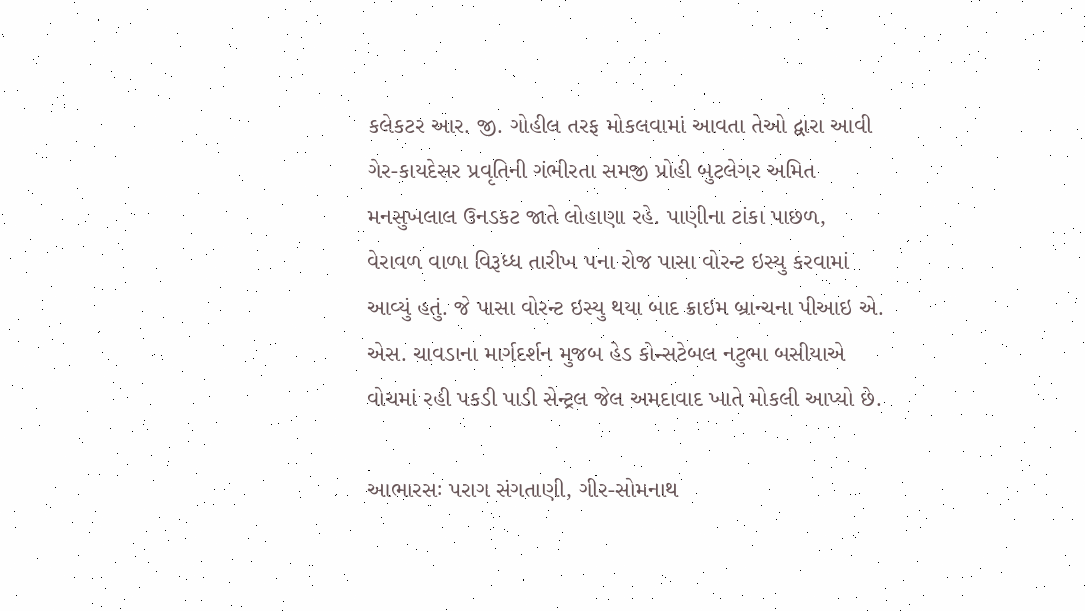કલેકટર આર. જી. ગોહીલ તરફ મોકલવામાં આવતા તેઓ દ્વારા આવી ગેર-કાયદેસર પ્રવૃતિની ગંભીરતા સમજી પ્રોહી બુટલેગર અમિત મનસુખલાલ ઉનડકટ જાતે લોહાણા રહે. પાણીના ટાંકા પાછળ, વેરાવળ વાળા વિરૂધ્ધ તારીખ ૫ના રોજ પાસા વોરન્ટ ઇસ્યુ કરવામાં આવ્યું હતું. જે પાસા વોરન્ટ ઇસ્યુ થયા બાદ ક્રાઇમ બ્રાન્ચના પીઆઇ એ. એસ. ચાવડાના માર્ગદર્શન મુજબ હેડ કોન્સટેબલ નટુભા બસીયાએ વોચમાં રહી પકડી પાડી સેન્ટ્રલ જેલ અમદાવાદ ખાતે મોકલી આપ્યો છે.

આભારસઃ પરાગ સંગતાણી, ગીર-સોમનાથ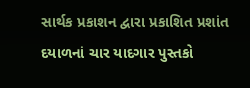સાર્થક પ્રકાશન દ્વારા પ્રકાશિત પ્રશાંત દયાળનાં ચાર યાદગાર પુસ્તકો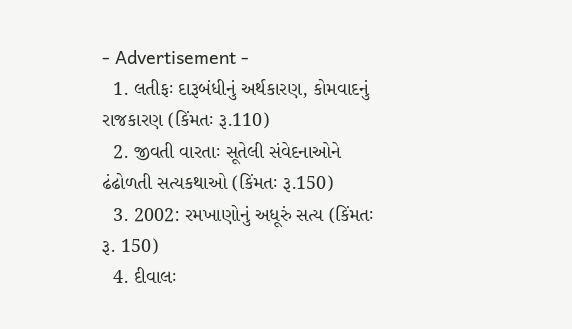- Advertisement -
  1. લતીફઃ દારૂબંધીનું અર્થકારણ, કોમવાદનું રાજકારણ (કિંમતઃ રૂ.110)
  2. જીવતી વારતાઃ સૂતેલી સંવેદનાઓને ઢંઢોળતી સત્યકથાઓ (કિંમતઃ રૂ.150)
  3. 2002: રમખાણોનું અધૂરું સત્ય (કિંમતઃ રૂ. 150)
  4. દીવાલઃ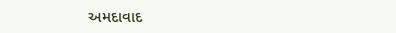અમદાવાદ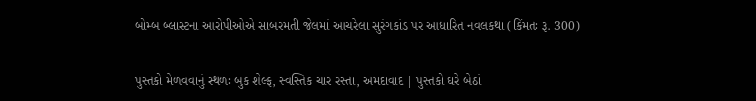બોમ્બ બ્લાસ્ટના આરોપીઓએ સાબરમતી જેલમાં આચરેલા સુરંગકાંડ પર આધારિત નવલકથા (કિંમતઃ રૂ. 300)

પુસ્તકો મેળવવાનું સ્થળઃ બુક શેલ્ફ, સ્વસ્તિક ચાર રસ્તા, અમદાવાદ | પુસ્તકો ઘરે બેઠાં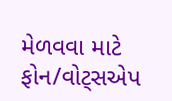મેળવવા માટે ફોન/વોટ્સએપ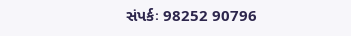સંપર્કઃ 98252 90796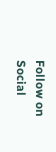Follow on Social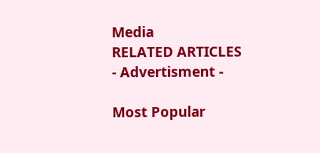Media
RELATED ARTICLES
- Advertisment -

Most Popular